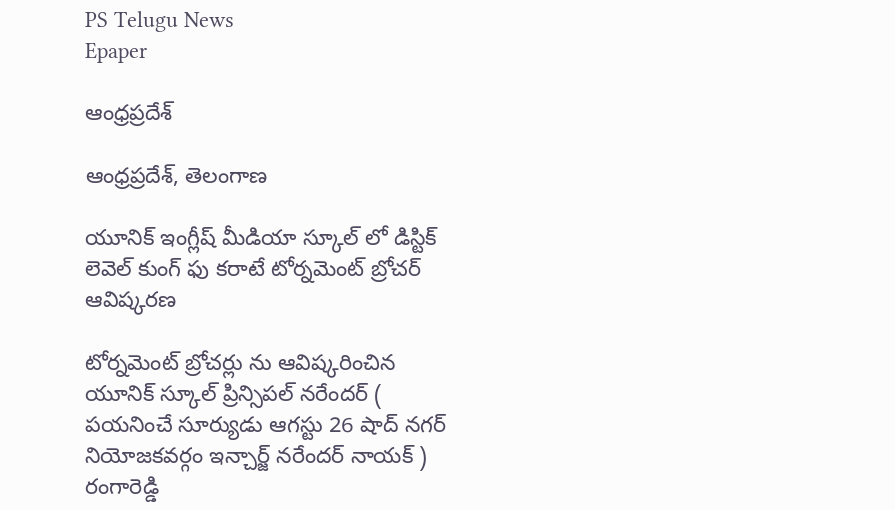PS Telugu News
Epaper

ఆంధ్రప్రదేశ్

ఆంధ్రప్రదేశ్, తెలంగాణ

యూనిక్ ఇంగ్లీష్ మీడియా స్కూల్ లో డిస్టిక్ లెవెల్ కుంగ్ ఫు కరాటే టోర్నమెంట్ బ్రోచర్ ఆవిష్కరణ

టోర్నమెంట్ బ్రోచర్లు ను ఆవిష్కరించిన యూనిక్ స్కూల్ ప్రిన్సిపల్ నరేందర్ ( పయనించే సూర్యుడు ఆగస్టు 26 షాద్ నగర్ నియోజకవర్గం ఇన్చార్జ్ నరేందర్ నాయక్ ) రంగారెడ్డి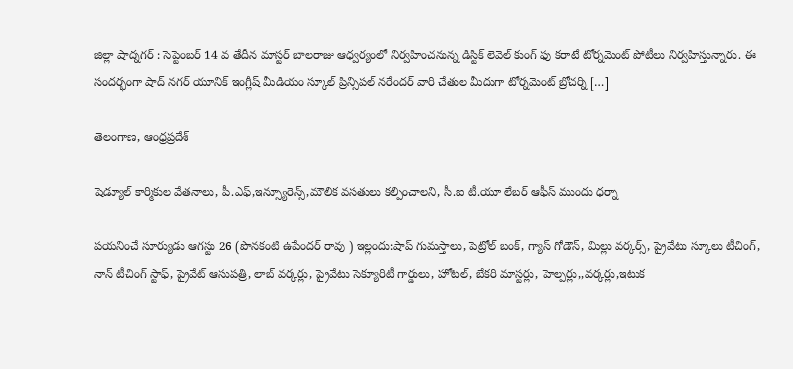జిల్లా షాద్నగర్ : సెప్టెంబర్ 14 వ తేదీన మాస్టర్ బాలరాజు ఆధ్వర్యంలో నిర్వహించనున్న డిస్టిక్ లెవెల్ కుంగ్ ఫు కరాటే టోర్నమెంట్ పోటీలు నిర్వహిస్తున్నారు. ఈ సందర్భంగా షాద్ నగర్ యూనిక్ ఇంగ్లీష్ మీడియం స్కూల్ ప్రిన్సిపల్ నరేందర్ వారి చేతుల మీదుగా టోర్నమెంట్ బ్రోచర్ని […]

తెలంగాణ, ఆంధ్రప్రదేశ్

షెడ్యూల్ కార్మికుల వేతనాలు, పీ.ఎఫ్,ఇన్స్యూరెన్స్,మౌలిక వసతులు కల్పించాలని, సీ.ఐ టీ.యూ లేబర్ ఆఫీస్ ముందు ధర్నా

పయనించే సూర్యుడు ఆగస్టు 26 (పొనకంటి ఉపేందర్ రావు ) ఇల్లందు:షాప్ గుమస్తాలు, పెట్రోల్ బంక్, గ్యాస్ గోడౌన్, మిల్లు వర్కర్స్, ప్రైవేటు స్కూలు టీచింగ్, నాన్ టీచింగ్ స్టాఫ్, ప్రైవేట్ ఆసుపత్రి, లాబ్ వర్కర్లు, ప్రైవేటు సెక్యూరిటీ గార్డులు, హోటల్, బేకరి మాస్టర్లు, హెల్పర్లు,,వర్కర్లు,ఇటుక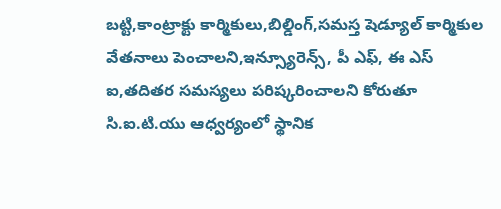బట్టి,కాంట్రాక్టు కార్మికులు,బిల్డింగ్,సమస్త షెడ్యూల్ కార్మికుల వేతనాలు పెంచాలని,ఇన్స్యూరెన్స్, పీ ఎఫ్, ఈ ఎస్ ఐ,తదితర సమస్యలు పరిష్కరించాలని కోరుతూ సి.ఐ.టి.యు ఆధ్వర్యంలో స్థానిక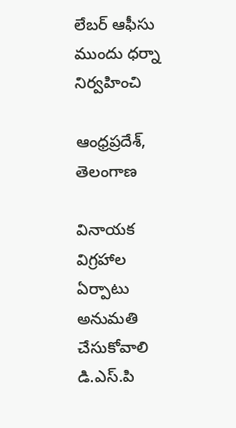లేబర్ ఆఫీసు ముందు ధర్నా నిర్వహించి

ఆంధ్రప్రదేశ్, తెలంగాణ

వినాయక విగ్రహాల ఏర్పాటు అనుమతి చేసుకోవాలి డి.ఎస్.పి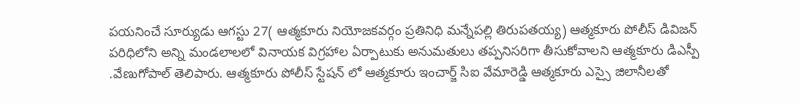పయనించే సూర్యుడు ఆగస్టు 27( ఆత్మకూరు నియోజకవర్గం ప్రతినిధి మన్నేపల్లి తిరుపతయ్య) ఆత్మకూరు పోలీస్ డివిజన్ పరిధిలోని అన్ని మండలాలలో వినాయక విగ్రహాల ఏర్పాటుకు అనుమతులు తప్పనిసరిగా తీసుకోవాలని ఆత్మకూరు డిఎస్పీ .వేణుగోపాల్ తెలిపారు. ఆత్మకూరు పోలీస్ స్టేషన్ లో ఆత్మకూరు ఇంచార్జ్ సిఐ వేమారెడ్డి ఆత్మకూరు ఎస్సై జిలానీలతో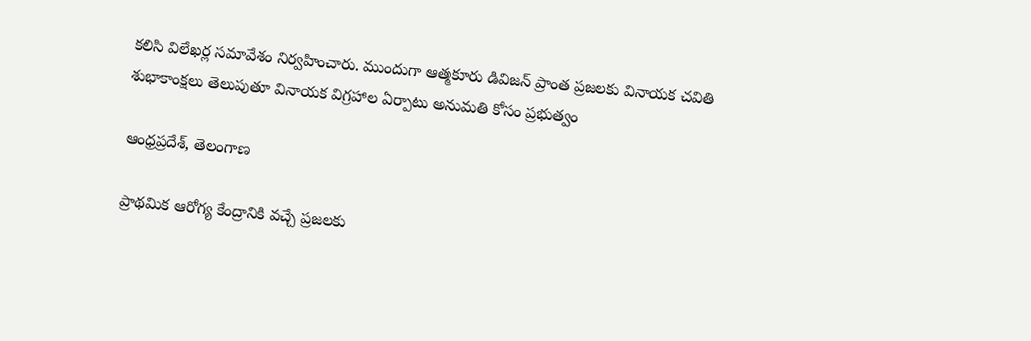కలిసి విలేఖర్ల సమావేశం నిర్వహించారు. ముందుగా ఆత్మకూరు డివిజన్ ప్రాంత ప్రజలకు వినాయక చవితి శుభాకాంక్షలు తెలుపుతూ వినాయక విగ్రహాల ఏర్పాటు అనుమతి కోసం ప్రభుత్వం

ఆంధ్రప్రదేశ్, తెలంగాణ

ప్రాథమిక ఆరోగ్య కేంద్రానికి వచ్చే ప్రజలకు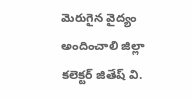మెరుగైన వైద్యం అందించాలి జిల్లా కలెక్టర్ జితేష్ వి.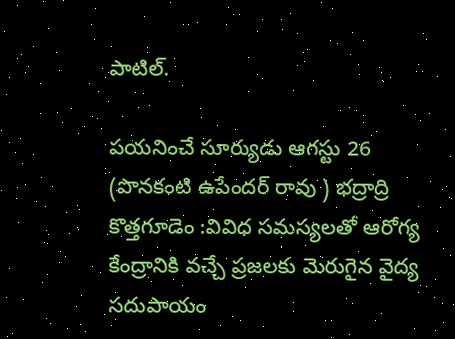పాటిల్.

పయనించే సూర్యుడు ఆగస్టు 26 (పొనకంటి ఉపేందర్ రావు ) భద్రాద్రి కొత్తగూడెం :వివిధ సమస్యలతో ఆరోగ్య కేంద్రానికి వచ్చే ప్రజలకు మెరుగైన వైద్య సదుపాయం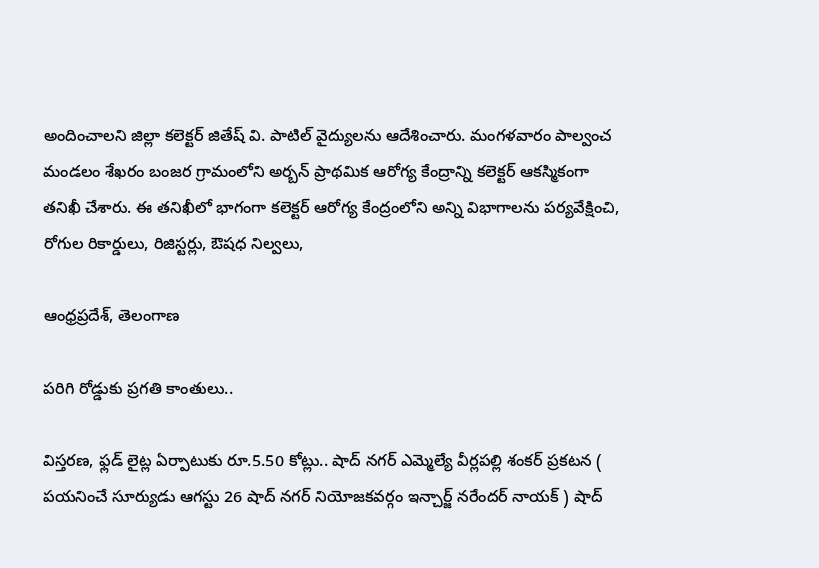అందించాలని జిల్లా కలెక్టర్ జితేష్ వి. పాటిల్ వైద్యులను ఆదేశించారు. మంగళవారం పాల్వంచ మండలం శేఖరం బంజర గ్రామంలోని అర్బన్ ప్రాథమిక ఆరోగ్య కేంద్రాన్ని కలెక్టర్ ఆకస్మికంగా తనిఖీ చేశారు. ఈ తనిఖీలో భాగంగా కలెక్టర్ ఆరోగ్య కేంద్రంలోని అన్ని విభాగాలను పర్యవేక్షించి, రోగుల రికార్డులు, రిజిస్టర్లు, ఔషధ నిల్వలు,

ఆంధ్రప్రదేశ్, తెలంగాణ

పరిగి రోడ్డుకు ప్రగతి కాంతులు..

విస్తరణ, ఫ్లడ్ లైట్ల ఏర్పాటుకు రూ.5.50 కోట్లు.. షాద్ నగర్ ఎమ్మెల్యే వీర్లపల్లి శంకర్ ప్రకటన ( పయనించే సూర్యుడు ఆగస్టు 26 షాద్ నగర్ నియోజకవర్గం ఇన్చార్జ్ నరేందర్ నాయక్ ) షాద్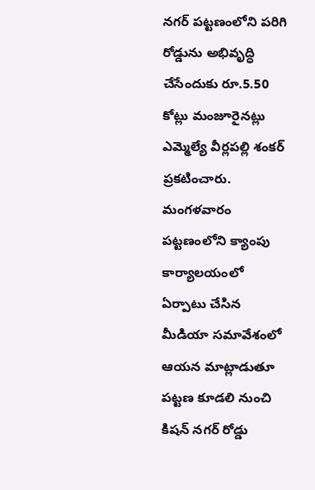నగర్ పట్టణంలోని పరిగి రోడ్డును అభివృద్ధి చేసేందుకు రూ.5.50 కోట్లు మంజూరైనట్లు ఎమ్మెల్యే వీర్లపల్లి శంకర్ ప్రకటించారు. మంగళవారం పట్టణంలోని క్యాంపు కార్యాలయంలో ఏర్పాటు చేసిన మీడియా సమావేశంలో ఆయన మాట్లాడుతూ పట్టణ కూడలి నుంచి కిషన్ నగర్ రోడ్డు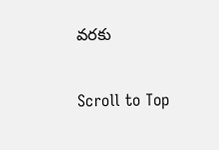వరకు

Scroll to Top